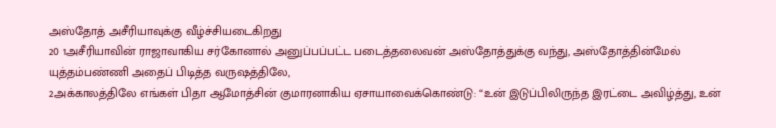அஸ்தோத் அசீரியாவுக்கு வீழ்ச்சியடைகிறது
20 1அசீரியாவின் ராஜாவாகிய சர்கோனால் அனுப்பப்பட்ட படைத்தலைவன் அஸ்தோத்துக்கு வந்து, அஸ்தோத்தின்மேல் யுத்தம்பண்ணி அதைப் பிடித்த வருஷத்திலே,
2அக்காலத்திலே எங்கள் பிதா ஆமோத்சின் குமாரனாகிய ஏசாயாவைக்கொண்டு: “உன் இடுப்பிலிருந்த இரட்டை அவிழ்த்து, உன்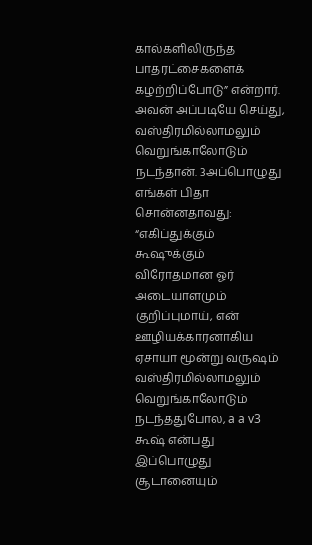கால்களிலிருந்த பாதரட்சைகளைக் கழற்றிப்போடு” என்றார். அவன் அப்படியே செய்து, வஸ்திரமில்லாமலும் வெறுங்காலோடும் நடந்தான். 3அப்பொழுது எங்கள் பிதா சொன்னதாவது: “எகிப்துக்கும் கூஷுக்கும் விரோதமான ஓர் அடையாளமும் குறிப்புமாய், என் ஊழியக்காரனாகிய ஏசாயா மூன்று வருஷம் வஸ்திரமில்லாமலும் வெறுங்காலோடும் நடந்ததுபோல, a a v3 கூஷ் என்பது இப்பொழுது சூடானையும்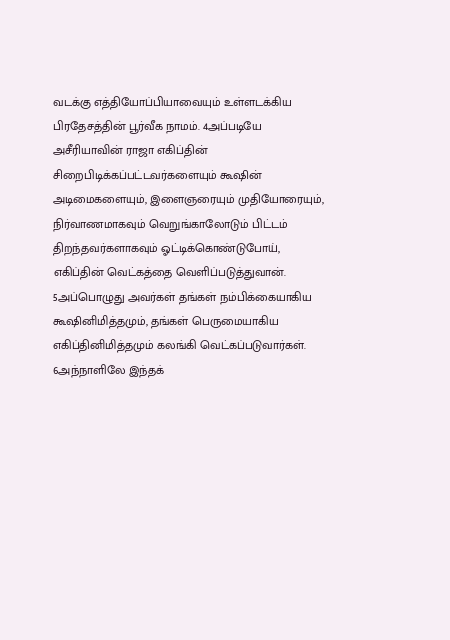வடக்கு எத்தியோப்பியாவையும் உள்ளடக்கிய பிரதேசத்தின் பூர்வீக நாமம். 4அப்படியே அசீரியாவின் ராஜா எகிப்தின் சிறைபிடிக்கப்பட்டவர்களையும் கூஷின் அடிமைகளையும், இளைஞரையும் முதியோரையும், நிர்வாணமாகவும் வெறுங்காலோடும் பிட்டம் திறந்தவர்களாகவும் ஓட்டிக்கொண்டுபோய், எகிப்தின் வெட்கத்தை வெளிப்படுத்துவான். 5அப்பொழுது அவர்கள் தங்கள் நம்பிக்கையாகிய கூஷினிமித்தமும், தங்கள் பெருமையாகிய எகிப்தினிமித்தமும் கலங்கி வெட்கப்படுவார்கள். 6அந்நாளிலே இந்தக்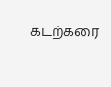கடற்கரை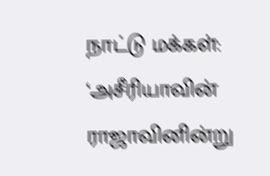நாட்டு மக்கள்: ‘அசீரியாவின் ராஜாவினின்று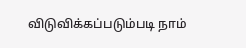விடுவிக்கப்படும்படி நாம்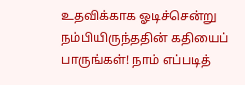உதவிக்காக ஓடிச்சென்று நம்பியிருந்ததின் கதியைப் பாருங்கள்! நாம் எப்படித்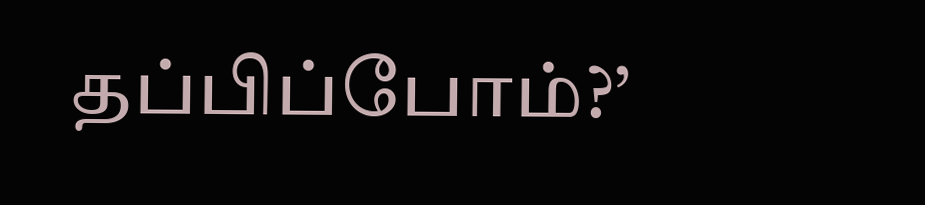தப்பிப்போம்?’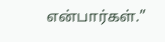என்பார்கள்.”